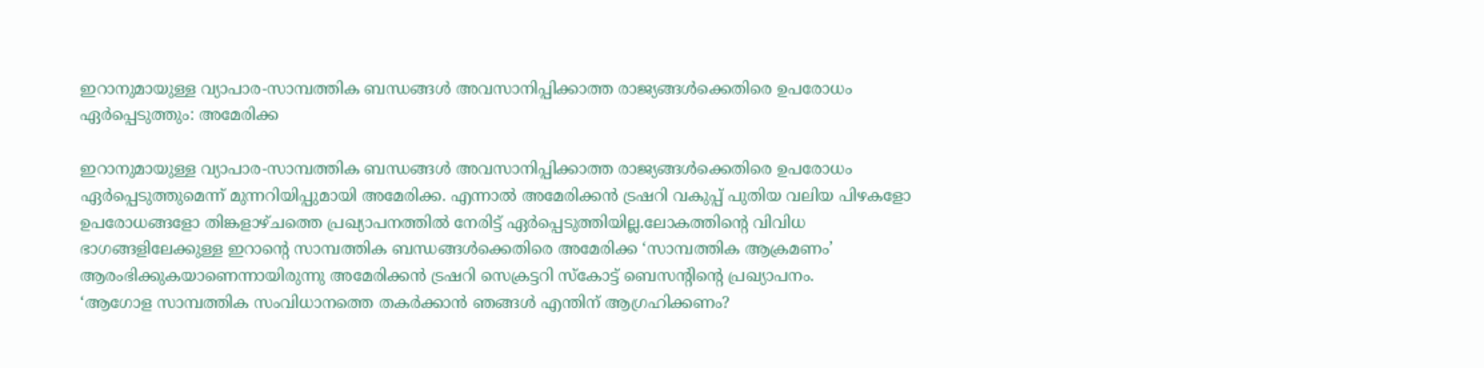ഇറാനുമായുള്ള വ്യാപാര-സാമ്പത്തിക ബന്ധങ്ങൾ അവസാനിപ്പിക്കാത്ത രാജ്യങ്ങൾക്കെതിരെ ഉപരോധം ഏർപ്പെടുത്തും: അമേരിക്ക

ഇറാനുമായുള്ള വ്യാപാര-സാമ്പത്തിക ബന്ധങ്ങൾ അവസാനിപ്പിക്കാത്ത രാജ്യങ്ങൾക്കെതിരെ ഉപരോധം ഏർപ്പെടുത്തുമെന്ന് മുന്നറിയിപ്പുമായി അമേരിക്ക. എന്നാൽ അമേരിക്കൻ ട്രഷറി വകുപ്പ് പുതിയ വലിയ പിഴകളോ ഉപരോധങ്ങളോ തിങ്കളാഴ്ചത്തെ പ്രഖ്യാപനത്തിൽ നേരിട്ട് ഏർപ്പെടുത്തിയില്ല.ലോകത്തിന്റെ വിവിധ ഭാഗങ്ങളിലേക്കുള്ള ഇറാന്റെ സാമ്പത്തിക ബന്ധങ്ങൾക്കെതിരെ അമേരിക്ക ‘സാമ്പത്തിക ആക്രമണം’ ആരംഭിക്കുകയാണെന്നായിരുന്നു അമേരിക്കൻ ട്രഷറി സെക്രട്ടറി സ്കോട്ട് ബെസൻ്റിൻ്റെ പ്രഖ്യാപനം.
‘ആഗോള സാമ്പത്തിക സംവിധാനത്തെ തകർക്കാൻ ഞങ്ങൾ എന്തിന് ആഗ്രഹിക്കണം?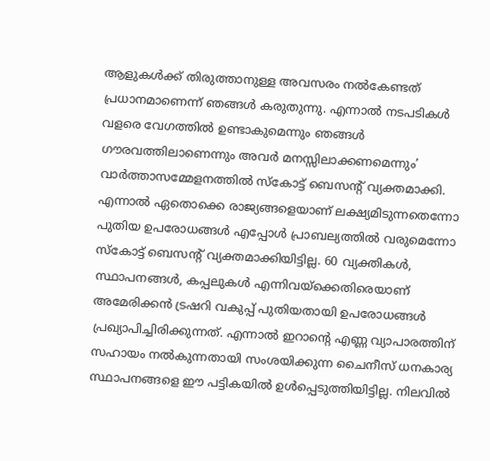ആളുകൾക്ക് തിരുത്താനുള്ള അവസരം നൽകേണ്ടത് പ്രധാനമാണെന്ന് ഞങ്ങൾ കരുതുന്നു. എന്നാൽ നടപടികൾ വളരെ വേഗത്തിൽ ഉണ്ടാകുമെന്നും ഞങ്ങൾ ഗൗരവത്തിലാണെന്നും അവർ മനസ്സിലാക്കണമെന്നും’ വാർത്താസമ്മേളനത്തിൽ സ്കോട്ട് ബെസൻ്റ് വ്യക്തമാക്കി.
എന്നാൽ ഏതൊക്കെ രാജ്യങ്ങളെയാണ് ലക്ഷ്യമിടുന്നതെന്നോ പുതിയ ഉപരോധങ്ങൾ എപ്പോൾ പ്രാബല്യത്തിൽ വരുമെന്നോ സ്കോട്ട് ബെസൻ്റ് വ്യക്തമാക്കിയിട്ടില്ല. 60 വ്യക്തികൾ, സ്ഥാപനങ്ങൾ, കപ്പലുകൾ എന്നിവയ്ക്കെതിരെയാണ് അമേരിക്കൻ ട്രഷറി വകുപ്പ് പുതിയതായി ഉപരോധങ്ങൾ പ്രഖ്യാപിച്ചിരിക്കുന്നത്. എന്നാൽ ഇറാന്റെ എണ്ണ വ്യാപാരത്തിന് സഹായം നൽകുന്നതായി സംശയിക്കുന്ന ചൈനീസ് ധനകാര്യ സ്ഥാപനങ്ങളെ ഈ പട്ടികയിൽ ഉൾപ്പെടുത്തിയിട്ടില്ല. നിലവിൽ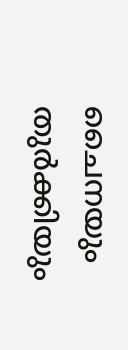ചൈനയും തുർക്കിയും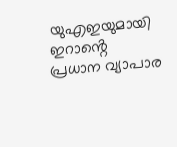യുഎഇയുമായി ഇറാൻ്റെ പ്രധാന വ്യാപാര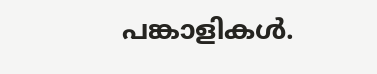പങ്കാളികൾ.